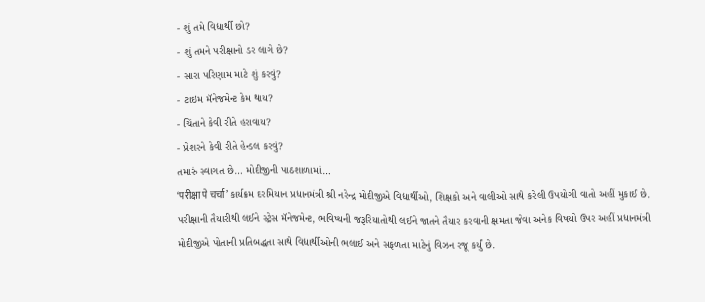- શું તમે વિદ્યાર્થી છો?
- શું તમને પરીક્ષાનો ડર લાગે છે?
- સારા પરિણામ માટે શું કરવું?
- ટાઇમ મૅનેજમેન્ટ કેમ થાય?
- ચિંતાને કેવી રીતે હરાવાય?
- પ્રેશરને કેવી રીતે હેન્ડલ કરવું?
તમારું સ્વાગત છે… મોદીજીની પાઠશાળામાં…
‘परीक्षा पे चर्चा’ કાર્યક્રમ દરમિયાન પ્રધાનમંત્રી શ્રી નરેન્દ્ર મોદીજીએ વિદ્યાર્થીઓ, શિક્ષકો અને વાલીઓ સાથે કરેલી ઉપયોગી વાતો અહીં મુકાઈ છે.
પરીક્ષાની તૈયારીથી લઈને સ્ટ્રેસ મૅનેજમેન્ટ, ભવિષ્યની જરૂરિયાતોથી લઈને જાતને તૈયાર કરવાની ક્ષમતા જેવા અનેક વિષયો ઉપર અહીં પ્રધાનમંત્રી મોદીજીએ પોતાની પ્રતિબદ્ધતા સાથે વિદ્યાર્થીઓની ભલાઈ અને સફળતા માટેનું વિઝન રજૂ કર્યું છે.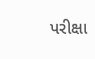પરીક્ષા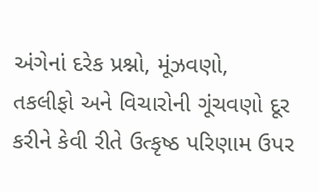અંગેનાં દરેક પ્રશ્નો, મૂંઝવણો, તકલીફો અને વિચારોની ગૂંચવણો દૂર કરીને કેવી રીતે ઉત્કૃષ્ઠ પરિણામ ઉપર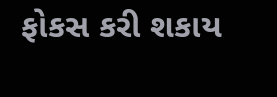ફોકસ કરી શકાય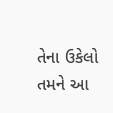તેના ઉકેલો તમને આ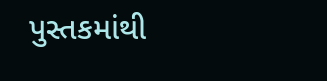પુસ્તકમાંથી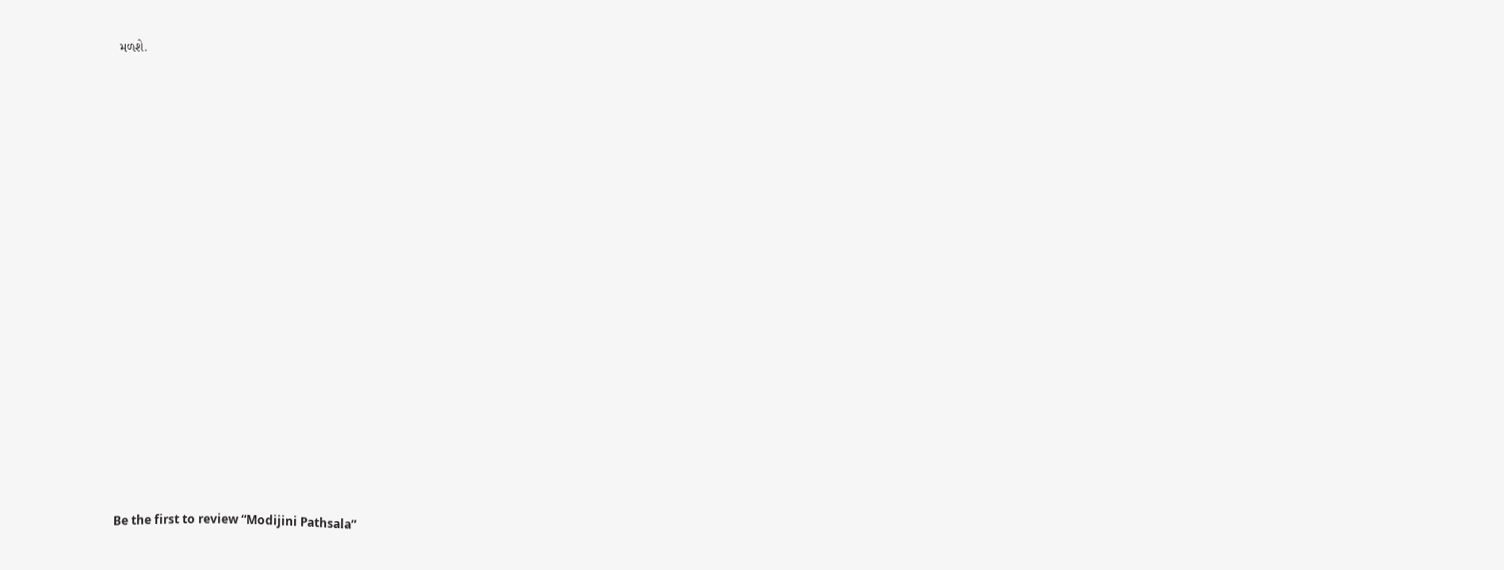મળશે.

























Be the first to review “Modijini Pathsala”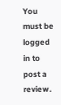You must be logged in to post a review.